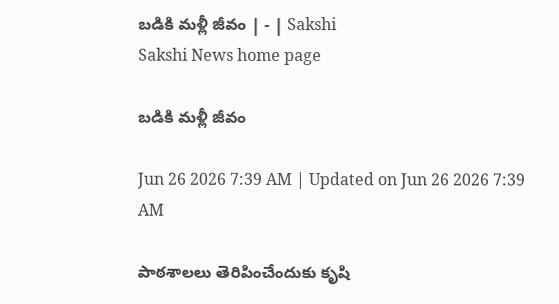బడికి మళ్లీ జీవం | - | Sakshi
Sakshi News home page

బడికి మళ్లీ జీవం

Jun 26 2026 7:39 AM | Updated on Jun 26 2026 7:39 AM

పాఠశాలలు తెరిపించేందుకు కృషి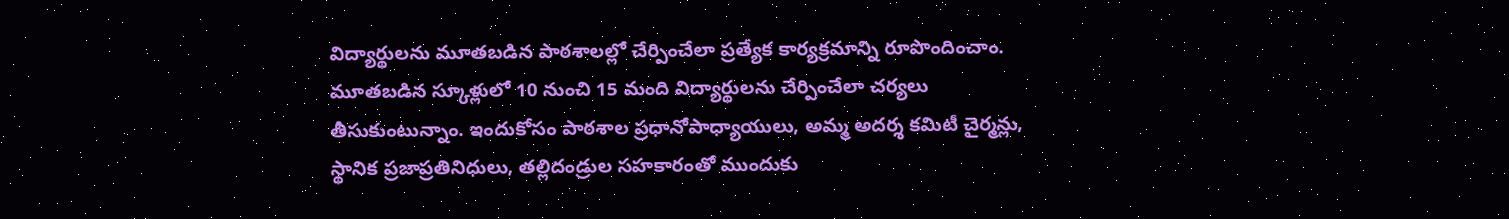విద్యార్థులను మూతబడిన పాఠశాలల్లో చేర్పించేలా ప్రత్యేక కార్యక్రమాన్ని రూపొందించాం. మూతబడిన స్కూళ్లులో 10 నుంచి 15 మంది విద్యార్థులను చేర్పించేలా చర్యలు తీసుకుంటున్నాం. ఇందుకోసం పాఠశాల ప్రధానోపాధ్యాయులు, అమ్మ అదర్శ కమిటీ చైర్మన్లు, స్థానిక ప్రజాప్రతినిధులు, తల్లిదండ్రుల సహకారంతో ముందుకు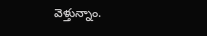వెళ్తున్నాం.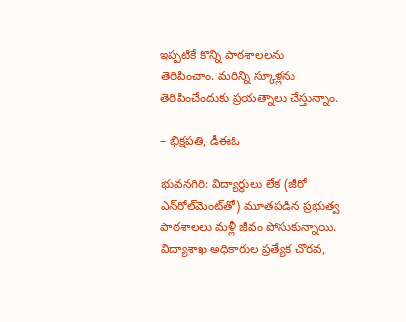ఇప్పటికే కొన్ని పాఠశాలలను తెరిపించాం. మరిన్ని స్కూళ్లను తెరిపించేందుకు ప్రయత్నాలు చేస్తున్నాం.

– భిక్షపతి, డీఈఓ

భువనగిరి: విద్యార్థులు లేక (జీరో ఎన్‌రోల్‌మెంట్‌తో) మూతపడిన ప్రభుత్వ పాఠశాలలు మళ్లీ జీవం పోసుకున్నాయి. విద్యాశాఖ అధికారుల ప్రత్యేక చొరవ,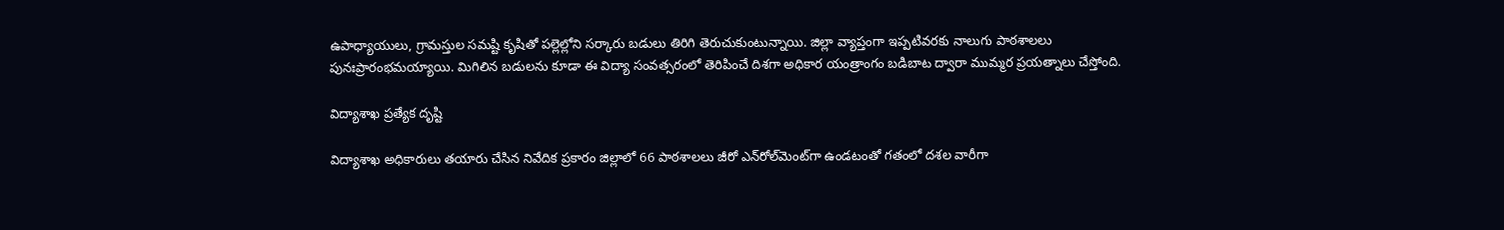ఉపాధ్యాయులు, గ్రామస్తుల సమష్టి కృషితో పల్లెల్లోని సర్కారు బడులు తిరిగి తెరుచుకుంటున్నాయి. జిల్లా వ్యాప్తంగా ఇప్పటివరకు నాలుగు పాఠశాలలు పునఃప్రారంభమయ్యాయి. మిగిలిన బడులను కూడా ఈ విద్యా సంవత్సరంలో తెరిపించే దిశగా అధికార యంత్రాంగం బడిబాట ద్వారా ముమ్మర ప్రయత్నాలు చేస్తోంది.

విద్యాశాఖ ప్రత్యేక దృష్టి

విద్యాశాఖ అధికారులు తయారు చేసిన నివేదిక ప్రకారం జిల్లాలో 66 పాఠశాలలు జీరో ఎన్‌రోల్‌మెంట్‌గా ఉండటంతో గతంలో దశల వారీగా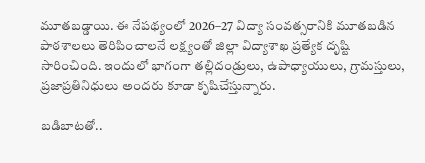మూతబడ్డాయి. ఈ నేపథ్యంలో 2026–27 విద్యా సంవత్సరానికి మూతబడిన పాఠశాలలు తెరిపించాలనే లక్ష్యంతో జిల్లా విద్యాశాఖ ప్రత్యేక దృష్టి సారించింది. ఇందులో భాగంగా తల్లిదండ్రులు, ఉపాధ్యాయులు, గ్రామస్తులు, ప్రజాప్రతినిధులు అందరు కూడా కృషిచేస్తున్నారు.

బడిబాటతో..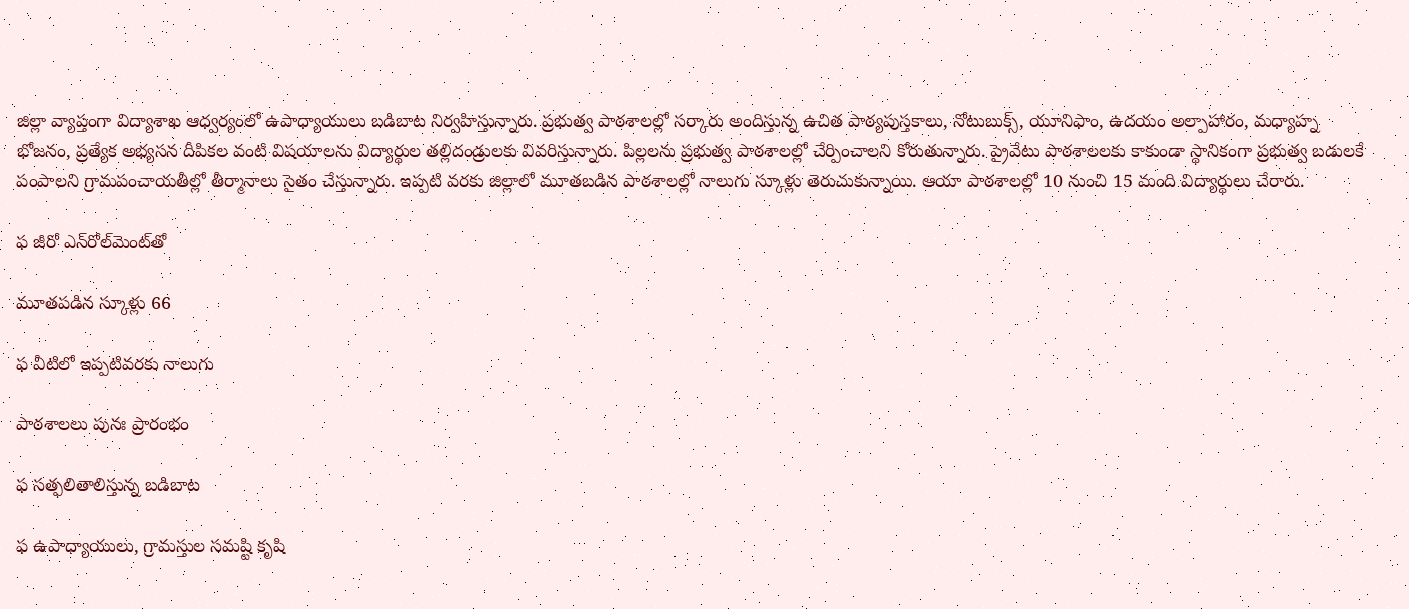జిల్లా వ్యాప్తంగా విద్యాశాఖ ఆధ్వర్యంలో ఉపాధ్యాయులు బడిబాట నిర్వహిస్తున్నారు. ప్రభుత్వ పాఠశాలల్లో సర్కారు అందిస్తున్న ఉచిత పాఠ్యపుస్తకాలు, నోటుబుక్స్‌, యూనిఫాం, ఉదయం అల్పాహారం, మధ్యాహ్న భోజనం, ప్రత్యేక అభ్యసన దీపికల వంటి విషయాలను విద్యార్థుల తల్లిదండ్రులకు వివరిస్తున్నారు. పిల్లలను ప్రభుత్వ పాఠశాలల్లో చేర్పించాలని కోరుతున్నారు. ప్రైవేటు పాఠశాలలకు కాకుండా స్థానికంగా ప్రభుత్వ బడులకే పంపాలని గ్రామపంచాయతీల్లో తీర్మానాలు సైతం చేస్తున్నారు. ఇప్పటి వరకు జిల్లాలో మూతబడిన పాఠశాలల్లో నాలుగు స్కూళ్లు తెరుచుకున్నాయి. ఆయా పాఠశాలల్లో 10 నుంచి 15 మంది విద్యార్థులు చేరారు.

ఫ జీరో ఎన్‌రోల్‌మెంట్‌తో

మూతపడిన స్కూళ్లు 66

ఫ వీటిలో ఇప్పటివరకు నాలుగు

పాఠశాలలు పునః ప్రారంభం

ఫ సత్ఫలితాలిస్తున్న బడిబాట

ఫ ఉపాధ్యాయులు, గ్రామస్తుల సమష్టి కృషి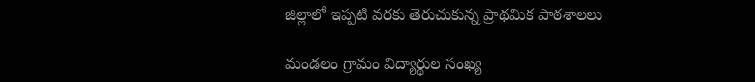జిల్లాలో ఇప్పటి వరకు తెరుచుకున్న ప్రాథమిక పాఠశాలలు

మండలం గ్రామం విద్యార్థుల సంఖ్య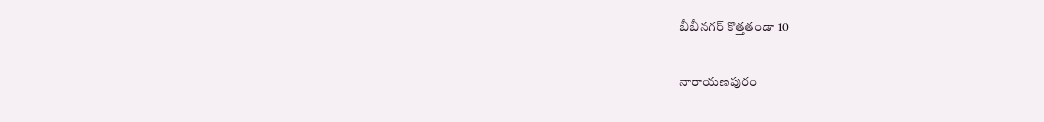బీబీనగర్‌ కొత్తతండా 10

నారాయణపురం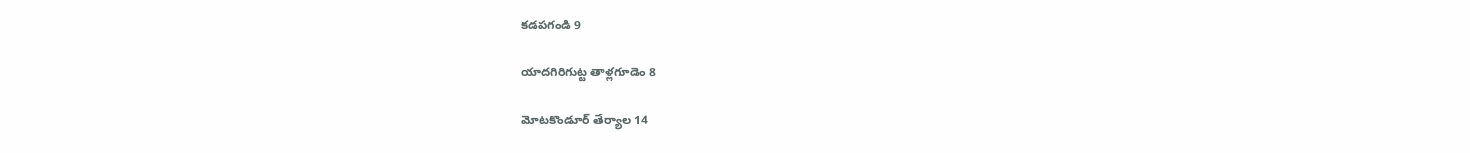కడపగండి 9

యాదగిరిగుట్ట తాళ్లగూడెం 8

మోటకొండూర్‌ తేర్యాల 14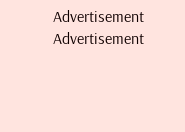Advertisement
Advertisement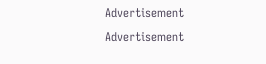Advertisement
Advertisement